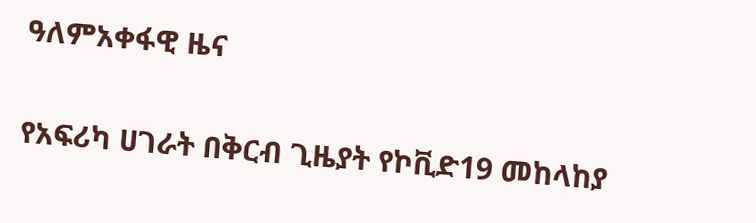ዓለምአቀፋዊ ዜና

የአፍሪካ ሀገራት በቅርብ ጊዜያት የኮቪድ19 መከላከያ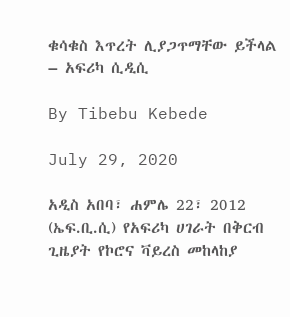ቁሳቁስ እጥረት ሊያጋጥማቸው ይችላል – አፍሪካ ሲዲሲ

By Tibebu Kebede

July 29, 2020

አዲስ አበባ፣ ሐምሌ 22፣ 2012 (ኤፍ.ቢ.ሲ) የአፍሪካ ሀገራት በቅርብ ጊዜያት የኮሮና ቫይረስ መከላከያ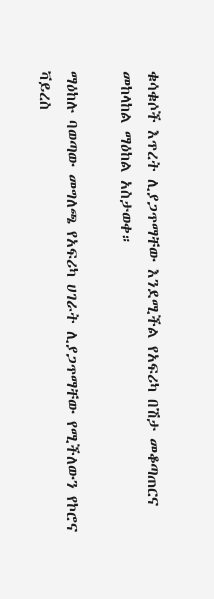ቁሳቁሶች እጥረት ሊያጋጥማቸው እንደሚችል የአፍሪካ በሽታ መቆጣጠርና መከላከል ማዕከል አስታወቀ።

ማዕከሉ ባወጣው መግለጫ የአፍሪካ ሀገራት ሊያጋጥማቸው የሚችለውን የኮሮና ቫይረስ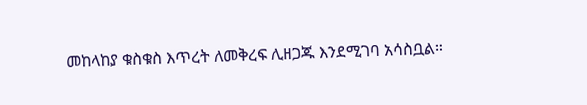መከላከያ ቁስቁስ እጥረት ለመቅረፍ ሊዘጋጁ እንደሚገባ አሳስቧል።